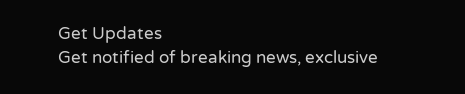Get Updates
Get notified of breaking news, exclusive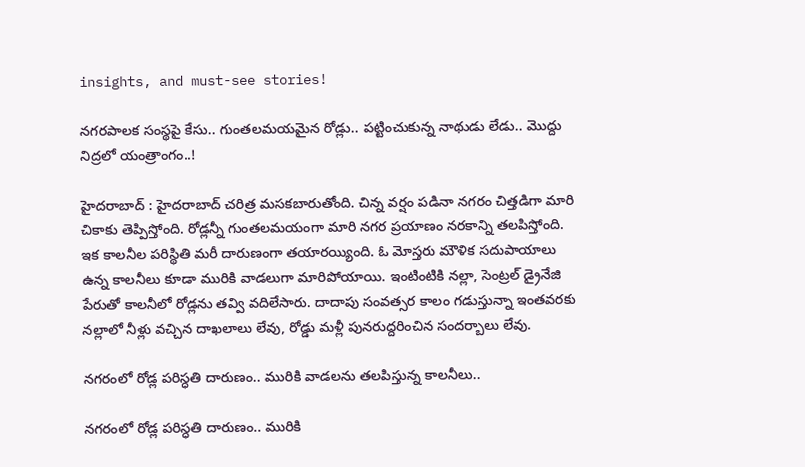insights, and must-see stories!

నగరపాలక సంస్థపై కేసు.. గుంతలమయమైన రోడ్లు.. పట్టించుకున్న నాథుడు లేడు.. మొద్దు నిద్రలో యంత్రాంగం..!

హైదరాబాద్ : హైదరాబాద్ చరిత్ర మసకబారుతోంది. చిన్న వర్షం పడినా నగరం చిత్తడిగా మారి చికాకు తెప్పిస్తోంది. రోడ్లన్నీ గుంతలమయంగా మారి నగర ప్రయాణం నరకాన్ని తలపిస్తోంది. ఇక కాలనీల పరిస్థితి మరీ దారుణంగా తయారయ్యింది. ఓ మోస్తరు మౌళిక సదుపాయాలు ఉన్న కాలనీలు కూడా మురికి వాడలుగా మారిపోయాయి. ఇంటింటికి నల్లా, సెంట్రల్ డ్రైనేజి పేరుతో కాలనీలో రోడ్లను తవ్వి వదిలేసారు. దాదాపు సంవత్సర కాలం గడుస్తున్నా ఇంతవరకు నల్లాలో నీళ్లు వచ్చిన దాఖలాలు లేవు, రోడ్డు మళ్లీ పునరుద్దరించిన సందర్బాలు లేవు.

నగరంలో రోడ్ల పరిస్ధతి దారుణం.. మురికి వాడలను తలపిస్తున్న కాలనీలు..

నగరంలో రోడ్ల పరిస్ధతి దారుణం.. మురికి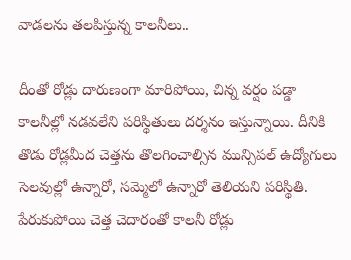వాడలను తలపిస్తున్న కాలనీలు..

దీంతో రోడ్లు దారుణంగా మారిపోయి, చిన్న వర్షం పడ్డా కాలనీల్లో నడవలేని పరిస్థితులు దర్శనం ఇస్తున్నాయి. దీనికి తొడు రోడ్లమీద చెత్తను తొలగించాల్సిన మున్సిపల్ ఉద్యోగులు సెలవుల్లో ఉన్నారో, సమ్మెలో ఉన్నారో తెలియని పరిస్థితి. పేరుకుపోయి చెత్త చెదారంతో కాలనీ రోడ్లు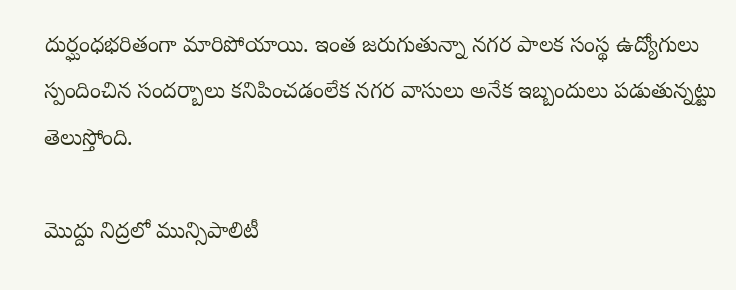దుర్ఘంధభరితంగా మారిపోయాయి. ఇంత జరుగుతున్నా నగర పాలక సంస్థ ఉద్యోగులు స్పందించిన సందర్బాలు కనిపించడంలేక నగర వాసులు అనేక ఇబ్బందులు పడుతున్నట్టు తెలుస్తోంది.

మొద్దు నిద్రలో మున్సిపాలిటీ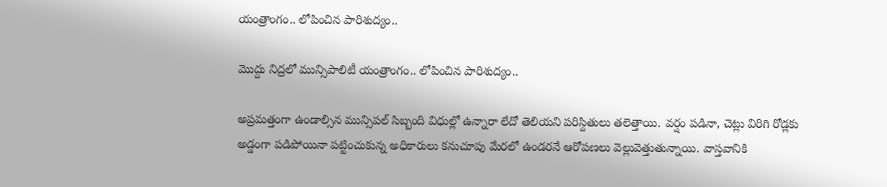యంత్రాంగం.. లోపించిన పారిశుద్యం..

మొద్దు నిద్రలో మున్సిపాలిటీ యంత్రాంగం.. లోపించిన పారిశుద్యం..

అప్రమత్తంగా ఉండాల్సిన మున్సిపల్ సిబ్బంది విధుల్లో ఉన్నారా లేదో తెలియని పరిస్దితులు తలెత్తాయి. వర్షం పడినా, చెట్లు విరిగి రోడ్లకు అడ్డంగా పడిపోయినా పట్టించుకున్న అధికారులు కనుచూపు మేరలో ఉండరనే ఆరోపణలు వెల్లువెత్తుతున్నాయి. వాస్తవానికి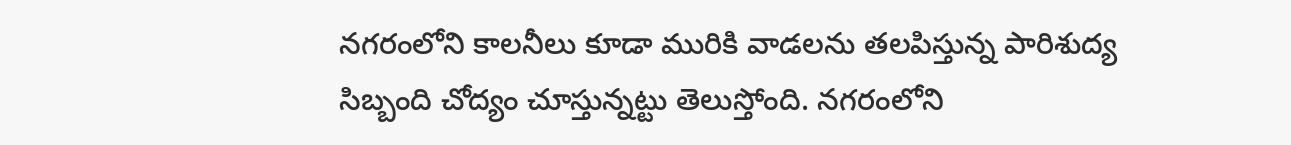నగరంలోని కాలనీలు కూడా మురికి వాడలను తలపిస్తున్న పారిశుద్య సిబ్బంది చోద్యం చూస్తున్నట్టు తెలుస్తోంది. నగరంలోని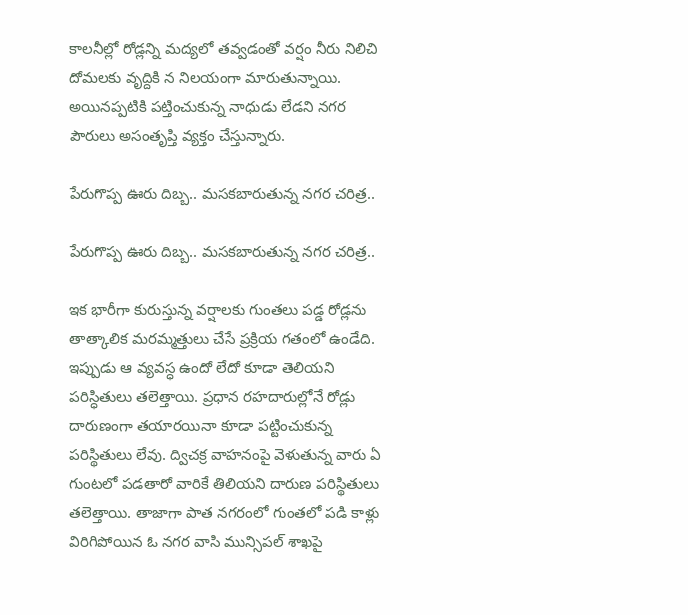కాలనీల్లో రోడ్లన్ని మద్యలో తవ్వడంతో వర్షం నీరు నిలిచి దోమలకు వృద్దికి న నిలయంగా మారుతున్నాయి. అయినప్పటికి పట్తించుకున్న నాధుడు లేడని నగర పౌరులు అసంతృప్తి వ్యక్తం చేస్తున్నారు.

పేరుగొప్ప ఊరు దిబ్బ.. మసకబారుతున్న నగర చరిత్ర..

పేరుగొప్ప ఊరు దిబ్బ.. మసకబారుతున్న నగర చరిత్ర..

ఇక భారీగా కురుస్తున్న వర్షాలకు గుంతలు పడ్డ రోడ్లను తాత్కాలిక మరమ్మత్తులు చేసే ప్రక్రియ గతంలో ఉండేది. ఇప్పుడు ఆ వ్యవస్ధ ఉందో లేదో కూడా తెలియని పరిస్ధితులు తలెత్తాయి. ప్రధాన రహదారుల్లోనే రోడ్లు దారుణంగా తయారయినా కూడా పట్టించుకున్న పరిస్థితులు లేవు. ద్విచక్ర వాహనంపై వెళుతున్న వారు ఏ గుంటలో పడతారో వారికే తిలియని దారుణ పరిస్థితులు తలెత్తాయి. తాజాగా పాత నగరంలో గుంతలో పడి కాళ్లు విరిగిపోయిన ఓ నగర వాసి మున్సిపల్ శాఖపై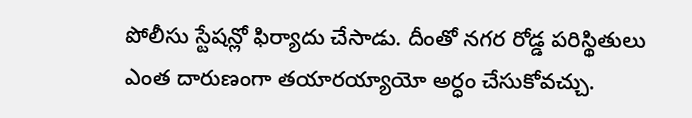పోలీసు స్టేషన్లో ఫిర్యాదు చేసాడు. దీంతో నగర రోడ్డ పరిస్థితులు ఎంత దారుణంగా తయారయ్యాయో అర్ధం చేసుకోవచ్చు.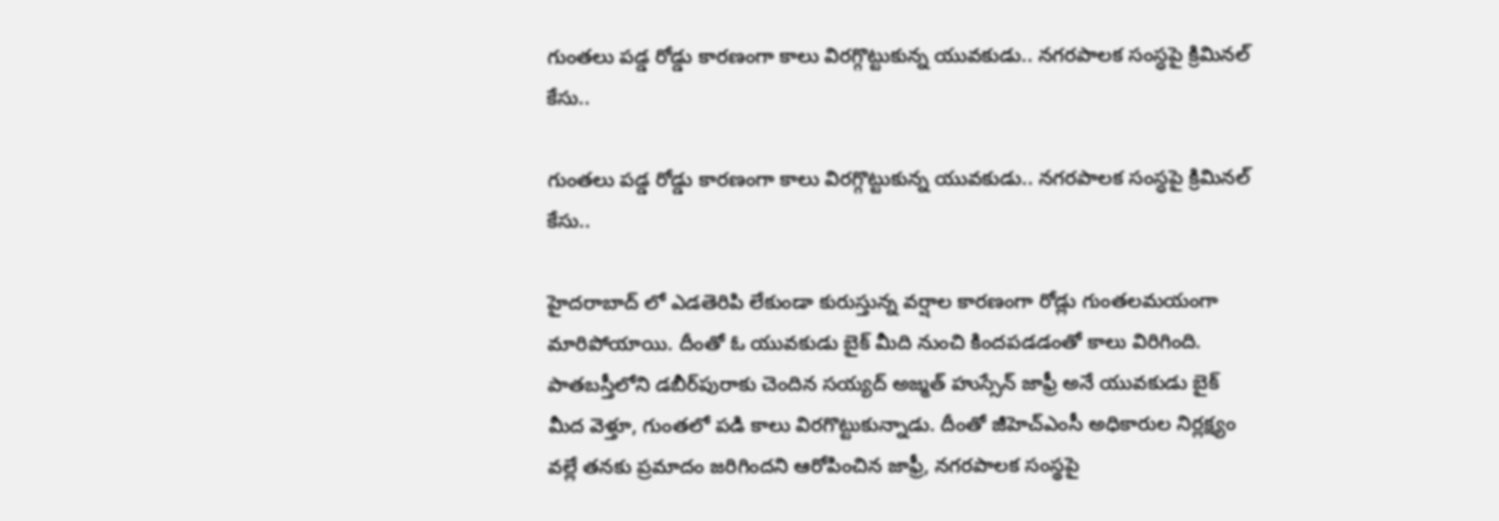గుంతలు పడ్డ రోడ్డు కారణంగా కాలు విరగ్గొట్టుకున్న యువకుడు.. నగరపాలక సంస్ధపై క్రిమినల్ కేసు..

గుంతలు పడ్డ రోడ్డు కారణంగా కాలు విరగ్గొట్టుకున్న యువకుడు.. నగరపాలక సంస్ధపై క్రిమినల్ కేసు..

హైదరాబాద్ లో ఎడతెరిపి లేకుండా కురుస్తున్న వర్షాల కారణంగా రోడ్లు గుంతలమయంగా మారిపోయాయి. దీంతో ఓ యువకుడు బైక్ మీది నుంచి కిందపడడంతో కాలు విరిగింది. పాతబస్తీలోని డబీర్‌పురాకు చెందిన సయ్యద్ అజ్మత్ హుస్సేన్ జాఫ్రీ అనే యువకుడు బైక్ మీద వెళ్తూ, గుంతలో పడి కాలు విరగొట్టుకున్నాడు. దీంతో జీహెచ్‌ఎంసీ అధికారుల నిర్లక్ష్యం వల్లే తనకు ప్రమాదం జరిగిందని ఆరోపించిన జాఫ్రీ, నగరపాలక సంస్థపై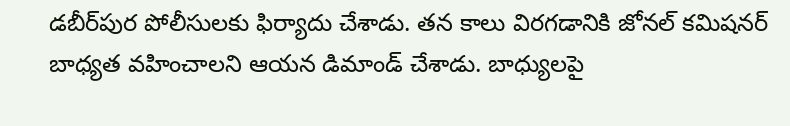డబీర్‌పుర పోలీసులకు ఫిర్యాదు చేశాడు. తన కాలు విరగడానికి జోనల్ కమిషనర్ బాధ్యత వహించాలని ఆయన డిమాండ్ చేశాడు. బాధ్యులపై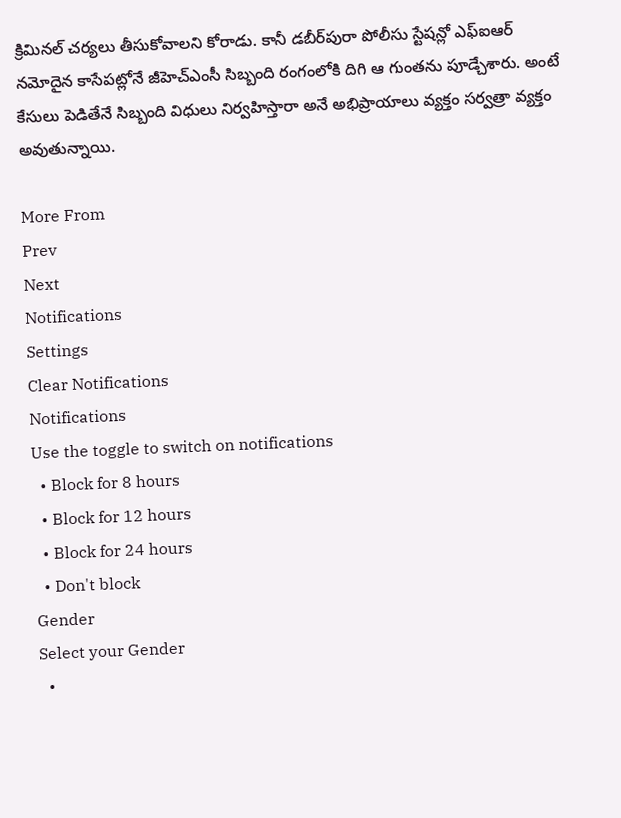క్రిమినల్ చర్యలు తీసుకోవాలని కోరాడు. కానీ డబీర్‌పురా పోలీసు స్టేషన్లో ఎఫ్ఐఆర్ నమోదైన కాసేపట్లోనే జీహెచ్ఎంసీ సిబ్బంది రంగంలోకి దిగి ఆ గుంతను పూడ్చేశారు. అంటే కేసులు పెడితేనే సిబ్బంది విధులు నిర్వహిస్తారా అనే అభిప్రాయాలు వ్యక్తం సర్వత్రా వ్యక్తం అవుతున్నాయి.

More From
Prev
Next
Notifications
Settings
Clear Notifications
Notifications
Use the toggle to switch on notifications
  • Block for 8 hours
  • Block for 12 hours
  • Block for 24 hours
  • Don't block
Gender
Select your Gender
  •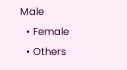Male
  • Female
  • Others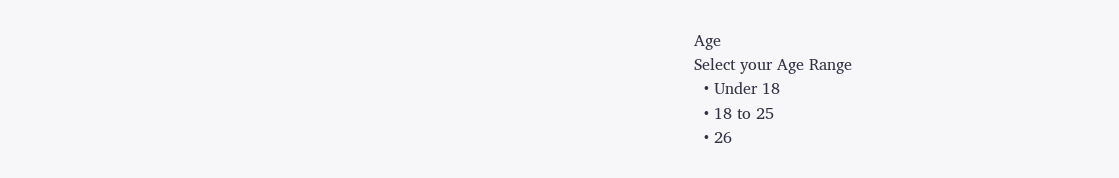Age
Select your Age Range
  • Under 18
  • 18 to 25
  • 26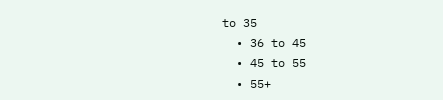to 35
  • 36 to 45
  • 45 to 55
  • 55+